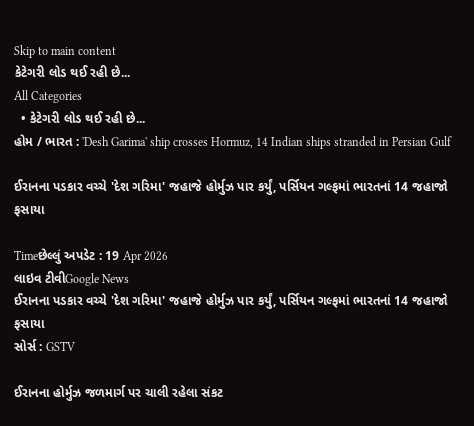Skip to main content
કેટેગરી લોડ થઈ રહી છે...
All Categories
  • કેટેગરી લોડ થઈ રહી છે...
હોમ / ભારત : 'Desh Garima' ship crosses Hormuz, 14 Indian ships stranded in Persian Gulf

ઈરાનના પડકાર વચ્ચે 'દેશ ગરિમા' જહાજે હોર્મુઝ પાર કર્યું, પર્સિયન ગલ્ફમાં ભારતનાં 14 જહાજો ફસાયા

Timeછેલ્લું અપડેટ : 19 Apr 2026
લાઇવ ટીવીGoogle News
ઈરાનના પડકાર વચ્ચે 'દેશ ગરિમા' જહાજે હોર્મુઝ પાર કર્યું, પર્સિયન ગલ્ફમાં ભારતનાં 14 જહાજો ફસાયા
સોર્સ : GSTV

ઈરાનના હોર્મુઝ જળમાર્ગ પર ચાલી રહેલા સંકટ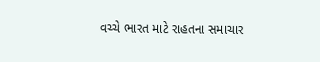વચ્ચે ભારત માટે રાહતના સમાચાર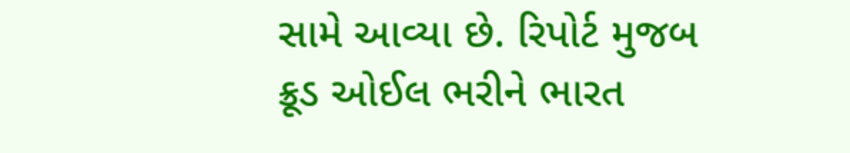સામે આવ્યા છે. રિપોર્ટ મુજબ ક્રૂડ ઓઈલ ભરીને ભારત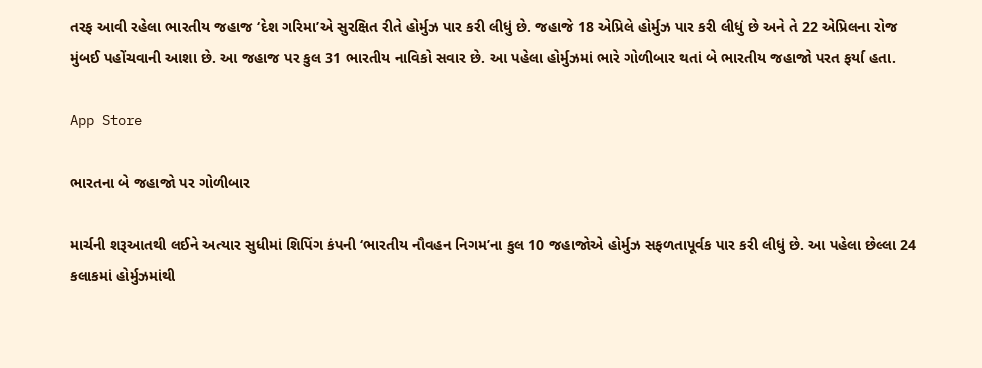તરફ આવી રહેલા ભારતીય જહાજ ‘દેશ ગરિમા’એ સુરક્ષિત રીતે હોર્મુઝ પાર કરી લીધું છે. જહાજે 18 એપ્રિલે હોર્મુઝ પાર કરી લીધું છે અને તે 22 એપ્રિલના રોજ મુંબઈ પહોંચવાની આશા છે. આ જહાજ પર કુલ 31 ભારતીય નાવિકો સવાર છે. આ પહેલા હોર્મુઝમાં ભારે ગોળીબાર થતાં બે ભારતીય જહાજો પરત ફર્યા હતા.

App Store

ભારતના બે જહાજો પર ગોળીબાર

માર્ચની શરૂઆતથી લઈને અત્યાર સુધીમાં શિપિંગ કંપની ‘ભારતીય નૌવહન નિગમ’ના કુલ 10 જહાજોએ હોર્મુઝ સફળતાપૂર્વક પાર કરી લીધું છે. આ પહેલા છેલ્લા 24 કલાકમાં હોર્મુઝમાંથી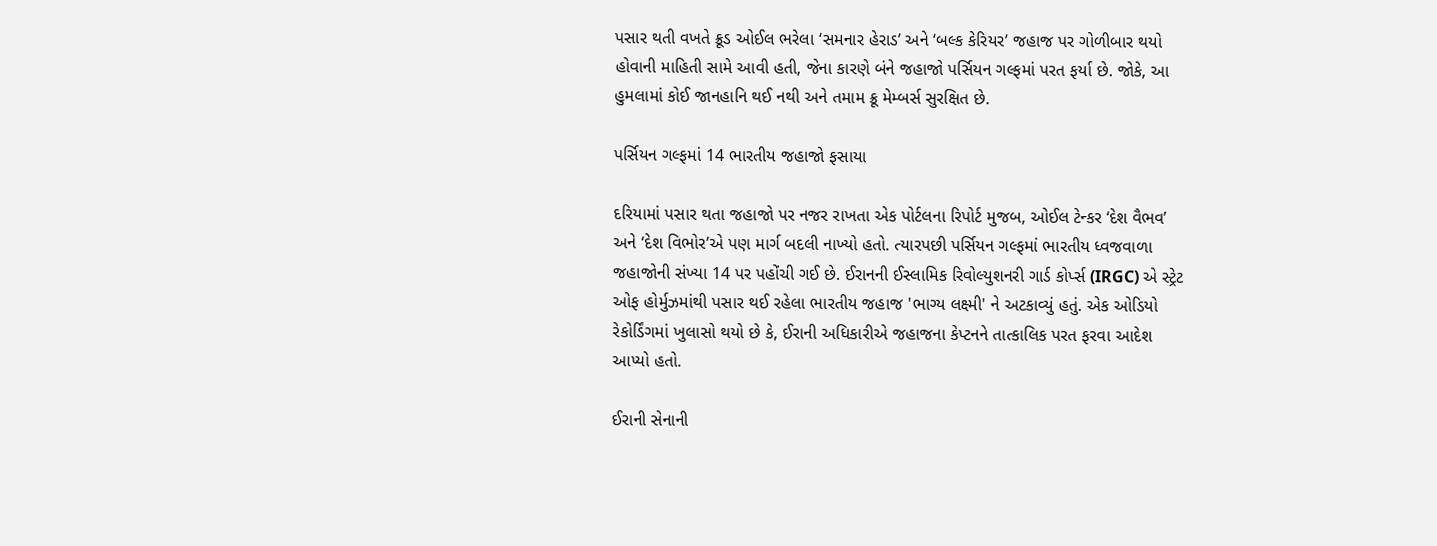પસાર થતી વખતે ક્રૂડ ઓઈલ ભરેલા ‘સમનાર હેરાડ’ અને ‘બલ્ક કેરિયર’ જહાજ પર ગોળીબાર થયો હોવાની માહિતી સામે આવી હતી, જેના કારણે બંને જહાજો પર્સિયન ગલ્ફમાં પરત ફર્યા છે. જોકે, આ હુમલામાં કોઈ જાનહાનિ થઈ નથી અને તમામ ક્રૂ મેમ્બર્સ સુરક્ષિત છે.

પર્સિયન ગલ્ફમાં 14 ભારતીય જહાજો ફસાયા

દરિયામાં પસાર થતા જહાજો પર નજર રાખતા એક પોર્ટલના રિપોર્ટ મુજબ, ઓઈલ ટેન્કર ‘દેશ વૈભવ’ અને ‘દેશ વિભોર’એ પણ માર્ગ બદલી નાખ્યો હતો. ત્યારપછી પર્સિયન ગલ્ફમાં ભારતીય ધ્વજવાળા જહાજોની સંખ્યા 14 પર પહોંચી ગઈ છે. ઈરાનની ઈસ્લામિક રિવોલ્યુશનરી ગાર્ડ કોર્પ્સ (IRGC) એ સ્ટ્રેટ ઓફ હોર્મુઝમાંથી પસાર થઈ રહેલા ભારતીય જહાજ 'ભાગ્ય લક્ષ્મી' ને અટકાવ્યું હતું. એક ઓડિયો રેકોર્ડિંગમાં ખુલાસો થયો છે કે, ઈરાની અધિકારીએ જહાજના કેપ્ટનને તાત્કાલિક પરત ફરવા આદેશ આપ્યો હતો.

ઈરાની સેનાની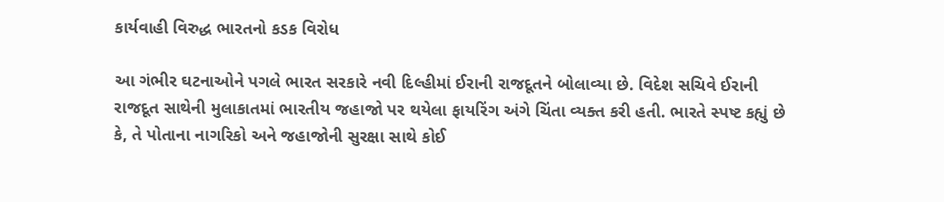કાર્યવાહી વિરુદ્ધ ભારતનો કડક વિરોધ

આ ગંભીર ઘટનાઓને પગલે ભારત સરકારે નવી દિલ્હીમાં ઈરાની રાજદૂતને બોલાવ્યા છે. વિદેશ સચિવે ઈરાની રાજદૂત સાથેની મુલાકાતમાં ભારતીય જહાજો પર થયેલા ફાયરિંગ અંગે ચિંતા વ્યક્ત કરી હતી. ભારતે સ્પષ્ટ કહ્યું છે કે, તે પોતાના નાગરિકો અને જહાજોની સુરક્ષા સાથે કોઈ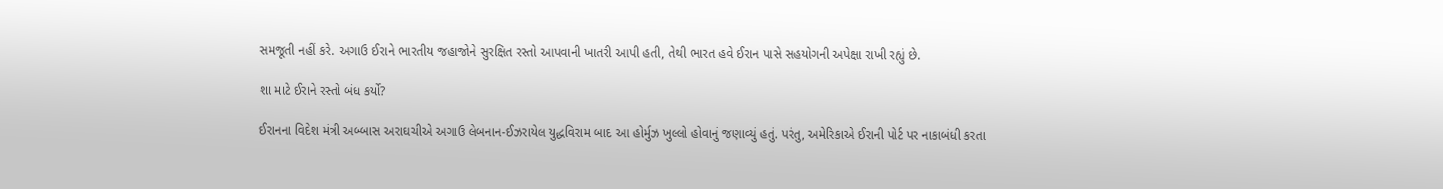સમજૂતી નહીં કરે. અગાઉ ઈરાને ભારતીય જહાજોને સુરક્ષિત રસ્તો આપવાની ખાતરી આપી હતી, તેથી ભારત હવે ઈરાન પાસે સહયોગની અપેક્ષા રાખી રહ્યું છે.

શા માટે ઈરાને રસ્તો બંધ કર્યો?

ઈરાનના વિદેશ મંત્રી અબ્બાસ અરાઘચીએ અગાઉ લેબનાન-ઈઝરાયેલ યુદ્ધવિરામ બાદ આ હોર્મુઝ ખુલ્લો હોવાનું જણાવ્યું હતું. પરંતુ, અમેરિકાએ ઈરાની પોર્ટ પર નાકાબંધી કરતા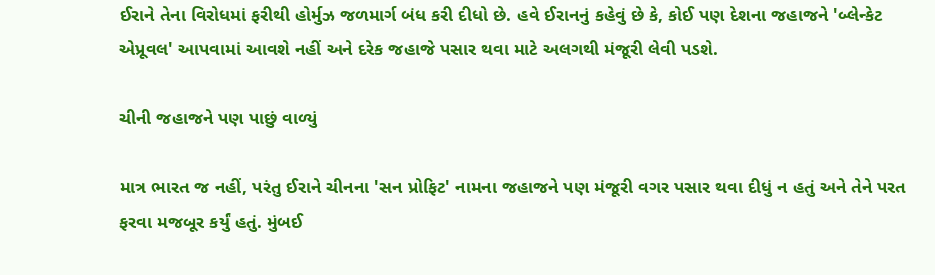ઈરાને તેના વિરોધમાં ફરીથી હોર્મુઝ જળમાર્ગ બંધ કરી દીધો છે. હવે ઈરાનનું કહેવું છે કે, કોઈ પણ દેશના જહાજને 'બ્લેન્કેટ એપ્રૂવલ' આપવામાં આવશે નહીં અને દરેક જહાજે પસાર થવા માટે અલગથી મંજૂરી લેવી પડશે.

ચીની જહાજને પણ પાછું વાળ્યું

માત્ર ભારત જ નહીં, પરંતુ ઈરાને ચીનના 'સન પ્રોફિટ' નામના જહાજને પણ મંજૂરી વગર પસાર થવા દીધું ન હતું અને તેને પરત ફરવા મજબૂર કર્યું હતું. મુંબઈ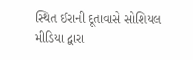સ્થિત ઈરાની દૂતાવાસે સોશિયલ મીડિયા દ્વારા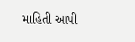માહિતી આપી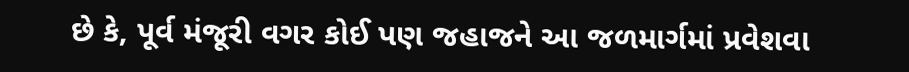છે કે, પૂર્વ મંજૂરી વગર કોઈ પણ જહાજને આ જળમાર્ગમાં પ્રવેશવા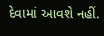દેવામાં આવશે નહીં.